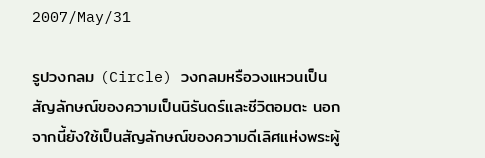2007/May/31

รูปวงกลม (Circle) วงกลมหรือวงแหวนเป็นสัญลักษณ์ของความเป็นนิรันดร์และชีวิตอมตะ นอกจากนี้ยังใช้เป็นสัญลักษณ์ของความดีเลิศแห่งพระผู้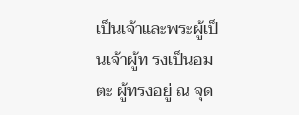เป็นเจ้าและพระผู้เป็นเจ้าผู้ท รงเป็นอมตะ ผู้ทรงอยู่ ณ จุด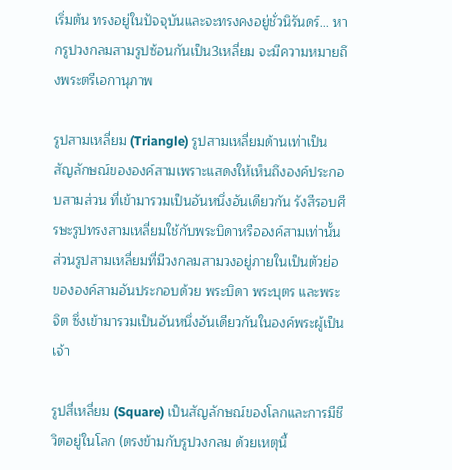เริ่มต้น ทรงอยู่ในปัจจุบันและจะทรงคงอยู่ชั่วนิรันดร์... หากรูปวงกลมสามรูปซ้อนกันเป็น3เหลี่ยม จะมีความหมายถึงพระตรีเอกานุภาพ

รูปสามเหลี่ยม (Triangle) รูปสามเหลี่ยมด้านเท่าเป็นสัญลักษณ์ขององค์สามเพราะแสดงให้เห็นถึงองค์ประกอบสามส่วน ที่เข้ามารวมเป็นอันหนึ่งอันเดียวกัน รังสีรอบศีรษะรูปทรงสามเหลี่ยมใช้กับพระบิดาหรือองค์สามเท่านั้น ส่วนรูปสามเหลี่ยมที่มีวงกลมสามวงอยู่ภายในเป็นตัวย่อขององค์สามอันประกอบด้วย พระบิดา พระบุตร และพระจิต ซึ่งเข้ามารวมเป็นอันหนึ่งอันเดียวกันในองค์พระผู้เป็นเจ้า

รูปสี่เหลี่ยม (Square) เป็นสัญลักษณ์ของโลกและการมีชีวิตอยู่ในโลก (ตรงข้ามกับรูปวงกลม ด้วยเหตุนี้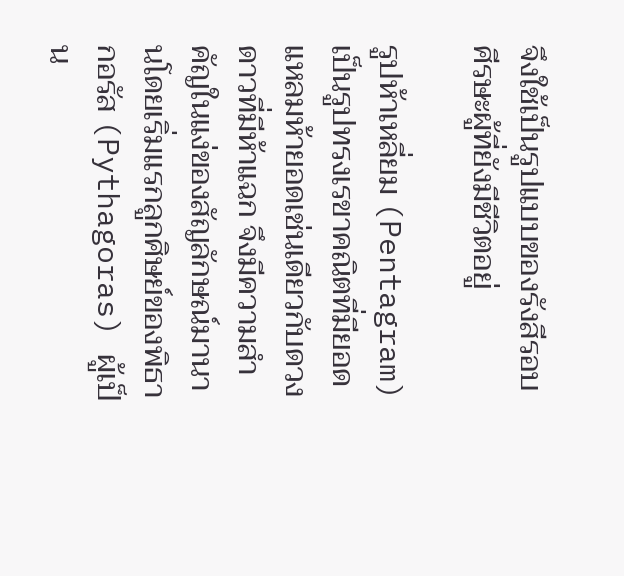จึงใช้เป็นรูปแบบของรังสีรอบศีรษะผู้ที่ยังมีชีวิตอยู่

รูปห้าเหลี่ยม (Pentagram) เป็นรูปทรงเรขาคณิตที่มียอดแหลมห้ายอดเช่นเดียวกับดวงดาวที่มีห้าแฉก จึงมีความสำคัญในแง่ของสัญลักษณ์มานานโดยเริ่มแรกลูกศิษย์ของพิธากอรัส (Pythagoras) ผู้เป็น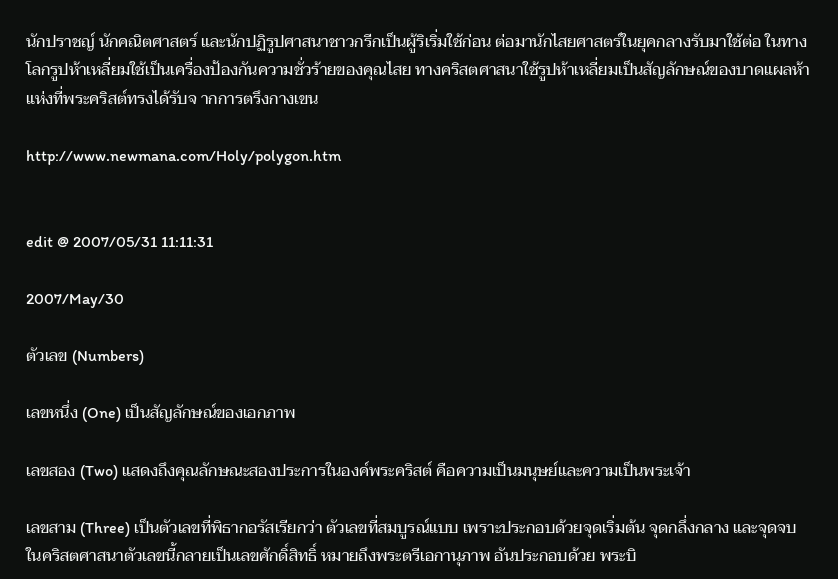นักปราชญ์ นักคณิตศาสตร์ และนักปฏิรูปศาสนาชาวกรีกเป็นผู้ริเริ่มใช้ก่อน ต่อมานักไสยศาสตร์ในยุคกลางรับมาใช้ต่อ ในทางโลกรูปห้าเหลี่ยมใช้เป็นเครื่องป้องกันความชั่วร้ายของคุณไสย ทางคริสตศาสนาใช้รูปห้าเหลี่ยมเป็นสัญลักษณ์ของบาดแผลห้าแห่งที่พระคริสต์ทรงได้รับจ ากการตรึงกางเขน

http://www.newmana.com/Holy/polygon.htm


edit @ 2007/05/31 11:11:31

2007/May/30

ตัวเลข (Numbers)

เลขหนึ่ง (One) เป็นสัญลักษณ์ของเอกภาพ

เลขสอง (Two) แสดงถึงคุณลักษณะสองประการในองค์พระคริสต์ คือความเป็นมนุษย์และความเป็นพระเจ้า

เลขสาม (Three) เป็นตัวเลขที่พิธากอรัสเรียกว่า ตัวเลขที่สมบูรณ์แบบ เพราะประกอบด้วยจุดเริ่มต้น จุดกลึ่งกลาง และจุดจบ ในคริสตศาสนาตัวเลขนี้กลายเป็นเลขศักดิ์สิทธิ์ หมายถึงพระตรีเอกานุภาพ อันประกอบด้วย พระบิ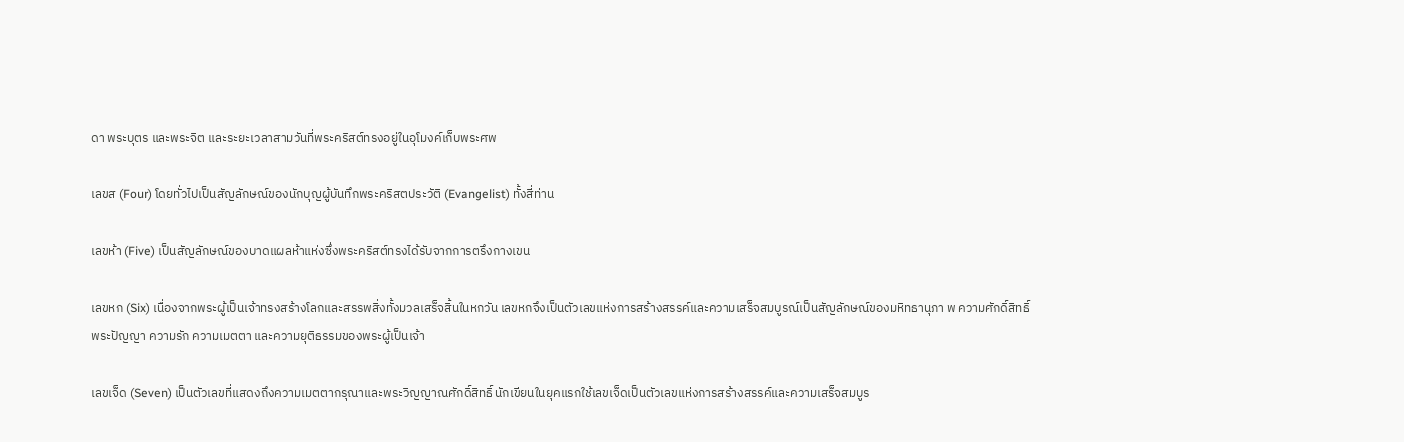ดา พระบุตร และพระจิต และระยะเวลาสามวันที่พระคริสต์ทรงอยู่ในอุโมงค์เก็บพระศพ

เลขส (Four) โดยทั่วไปเป็นสัญลักษณ์ของนักบุญผู้บันทึกพระคริสตประวัติ (Evangelist) ทั้งสี่ท่าน

เลขห้า (Five) เป็นสัญลักษณ์ของบาดแผลห้าแห่งซึ่งพระคริสต์ทรงได้รับจากการตรึงกางเขน

เลขหก (Six) เนื่องจากพระผู้เป็นเจ้าทรงสร้างโลกและสรรพสิ่งทั้งมวลเสร็จสิ้นในหกวัน เลขหกจึงเป็นตัวเลขแห่งการสร้างสรรค์และความเสร็จสมบูรณ์เป็นสัญลักษณ์ของมหิทธานุภา พ ความศักดิ์สิทธิ์ พระปัญญา ความรัก ความเมตตา และความยุติธรรมของพระผู้เป็นเจ้า

เลขเจ็ด (Seven) เป็นตัวเลขที่แสดงถึงความเมตตากรุณาและพระวิญญาณศักดิ์สิทธิ์ นักเขียนในยุคแรกใช้เลขเจ็ดเป็นตัวเลขแห่งการสร้างสรรค์และความเสร็จสมบูร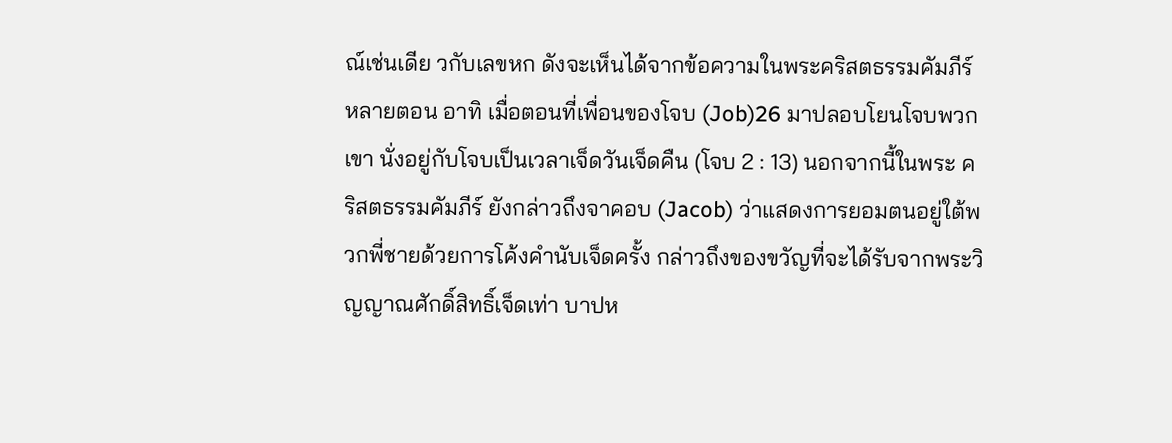ณ์เช่นเดีย วกับเลขหก ดังจะเห็นได้จากข้อความในพระคริสตธรรมคัมภีร์หลายตอน อาทิ เมื่อตอนที่เพื่อนของโจบ (Job)26 มาปลอบโยนโจบพวกเขา นั่งอยู่กับโจบเป็นเวลาเจ็ดวันเจ็ดคืน (โจบ 2 : 13) นอกจากนี้ในพระ คริสตธรรมคัมภีร์ ยังกล่าวถึงจาคอบ (Jacob) ว่าแสดงการยอมตนอยู่ใต้พวกพี่ชายด้วยการโค้งคำนับเจ็ดครั้ง กล่าวถึงของขวัญที่จะได้รับจากพระวิญญาณศักดิ์สิทธิ์เจ็ดเท่า บาปห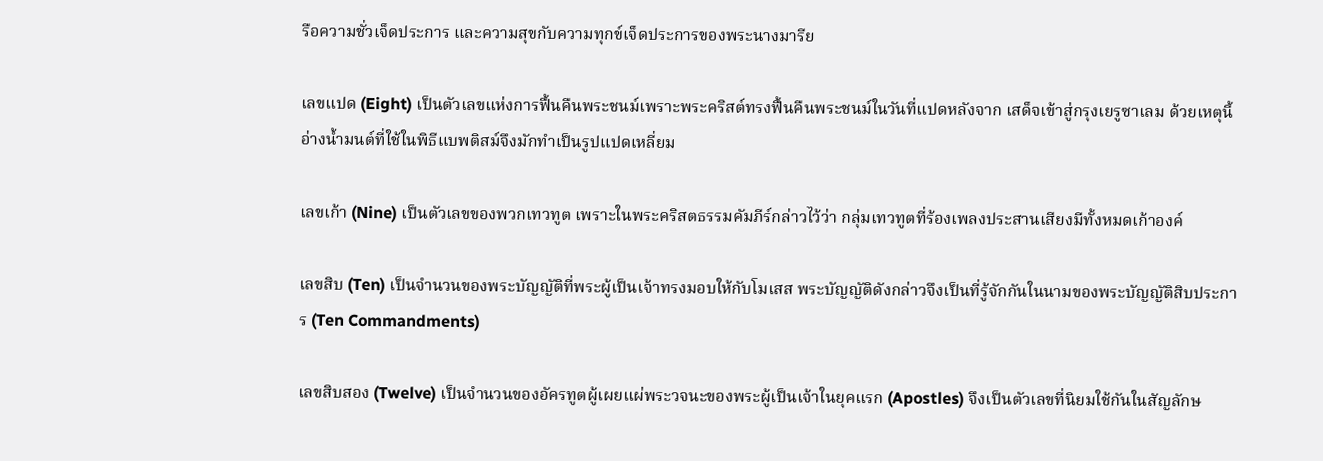รือความชั่วเจ็ดประการ และความสุขกับความทุกข์เจ็ดประการของพระนางมารีย

เลขแปด (Eight) เป็นตัวเลขแห่งการฟื้นคืนพระชนม์เพราะพระคริสต์ทรงฟื้นคืนพระชนม์ในวันที่แปดหลังจาก เสด็จเข้าสู่กรุงเยรูซาเลม ด้วยเหตุนี้อ่างน้ำมนต์ที่ใช้ในพิธีแบพติสม์จึงมักทำเป็นรูปแปดเหลี่ยม

เลขเก้า (Nine) เป็นตัวเลขของพวกเทวทูต เพราะในพระคริสตธรรมคัมภีร์กล่าวไว้ว่า กลุ่มเทวทูตที่ร้องเพลงประสานเสียงมีทั้งหมดเก้าองค์

เลขสิบ (Ten) เป็นจำนวนของพระบัญญัติที่พระผู้เป็นเจ้าทรงมอบให้กับโมเสส พระบัญญัติดังกล่าวจึงเป็นที่รู้จักกันในนามของพระบัญญัติสิบประการ (Ten Commandments)

เลขสิบสอง (Twelve) เป็นจำนวนของอัครทูตผู้เผยแผ่พระวจนะของพระผู้เป็นเจ้าในยุคแรก (Apostles) จึงเป็นตัวเลขที่นิยมใช้กันในสัญลักษ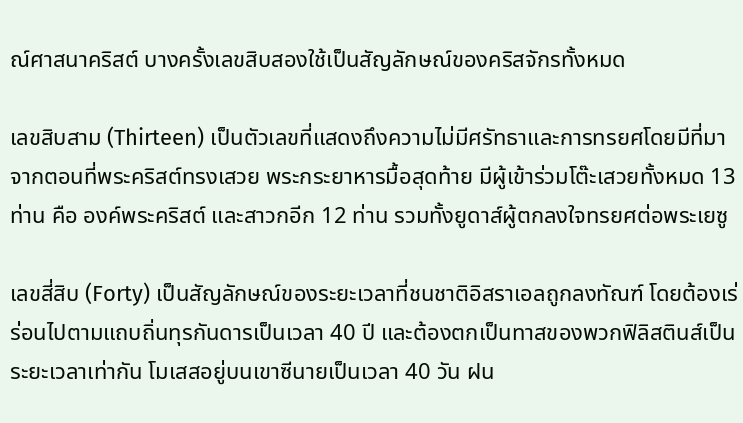ณ์ศาสนาคริสต์ บางครั้งเลขสิบสองใช้เป็นสัญลักษณ์ของคริสจักรทั้งหมด

เลขสิบสาม (Thirteen) เป็นตัวเลขที่แสดงถึงความไม่มีศรัทธาและการทรยศโดยมีที่มาจากตอนที่พระคริสต์ทรงเสวย พระกระยาหารมื้อสุดท้าย มีผู้เข้าร่วมโต๊ะเสวยทั้งหมด 13 ท่าน คือ องค์พระคริสต์ และสาวกอีก 12 ท่าน รวมทั้งยูดาส์ผู้ตกลงใจทรยศต่อพระเยซู

เลขสี่สิบ (Forty) เป็นสัญลักษณ์ของระยะเวลาที่ชนชาติอิสราเอลถูกลงทัณฑ์ โดยต้องเร่ร่อนไปตามแถบถิ่นทุรกันดารเป็นเวลา 40 ปี และต้องตกเป็นทาสของพวกฟิลิสตินส์เป็นระยะเวลาเท่ากัน โมเสสอยู่บนเขาซีนายเป็นเวลา 40 วัน ฝน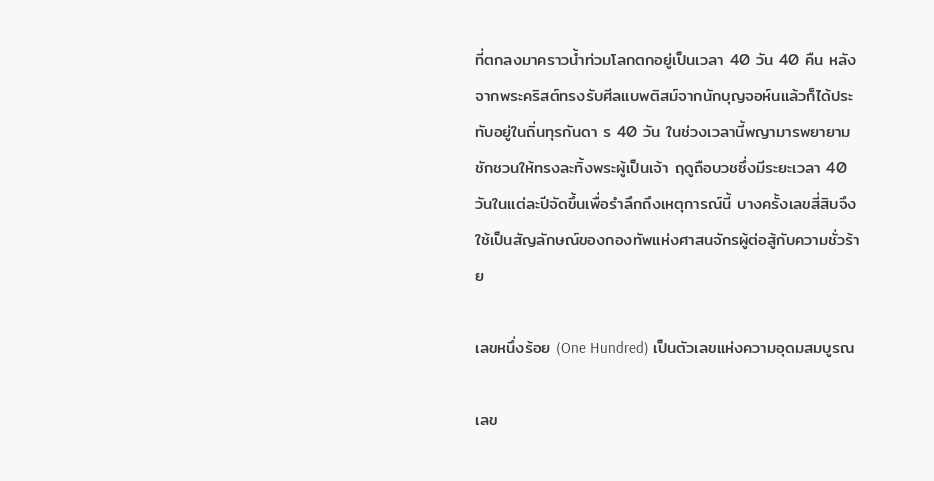ที่ตกลงมาคราวน้ำท่วมโลกตกอยู่เป็นเวลา 40 วัน 40 คืน หลังจากพระคริสต์ทรงรับศีลแบพติสม์จากนักบุญจอห์นแล้วก็ได้ประทับอยู่ในถิ่นทุรกันดา ร 40 วัน ในช่วงเวลานี้พญามารพยายามชักชวนให้ทรงละทิ้งพระผู้เป็นเจ้า ฤดูถือบวชซึ่งมีระยะเวลา 40 วันในแต่ละปีจัดขึ้นเพื่อรำลึกถึงเหตุการณ์นี้ บางครั้งเลขสี่สิบจึงใช้เป็นสัญลักษณ์ของกองทัพแห่งศาสนจักรผู้ต่อสู้กับความชั่วร้าย

เลขหนึ่งร้อย (One Hundred) เป็นตัวเลขแห่งความอุดมสมบูรณ

เลข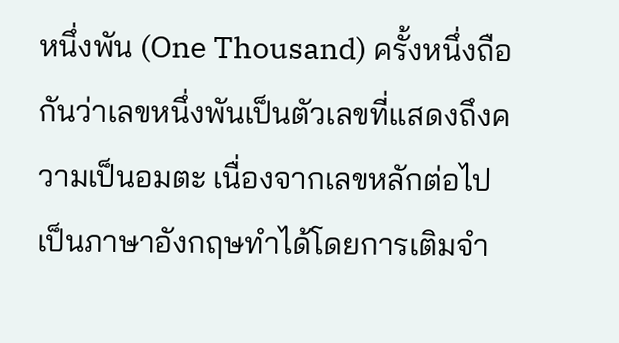หนึ่งพัน (One Thousand) ครั้งหนึ่งถือกันว่าเลขหนึ่งพันเป็นตัวเลขที่แสดงถึงความเป็นอมตะ เนื่องจากเลขหลักต่อไปเป็นภาษาอังกฤษทำได้โดยการเติมจำ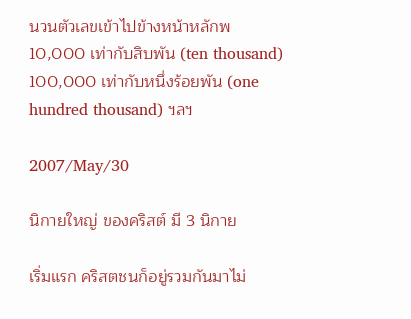นวนตัวเลขเข้าไปข้างหน้าหลักพ 10,000 เท่ากับสิบพัน (ten thousand) 100,000 เท่ากับหนึ่งร้อยพัน (one hundred thousand) ฯลฯ

2007/May/30

นิกายใหญ่ ของคริสต์ มี 3 นิกาย

เริ่มแรก คริสตชนก็อยู่รวมกันมาไม่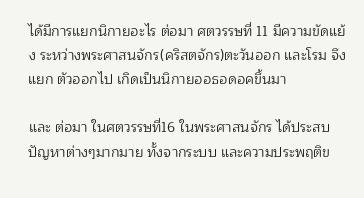ได้มีการแยกนิกายอะไร ต่อมา ศตวรรษที่ 11 มีความขัดแย้ง ระหว่างพระศาสนจักร(คริสตจักร)ตะวันออก และโรม จึงแยก ตัวออกไป เกิดเป็นนิกายออธอดอคขึ้นมา

และ ต่อมา ในศตวรรษที่16 ในพระศาสนจักร ได้ประสบปัญหาต่างๆมากมาย ทั้งจากระบบ และความประพฤติข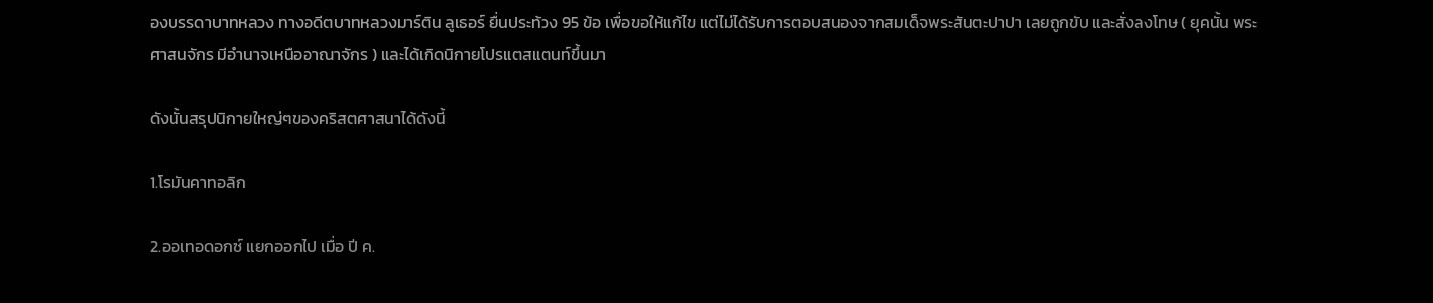องบรรดาบาทหลวง ทางอดีตบาทหลวงมาร์ติน ลูเธอร์ ยื่นประท้วง 95 ข้อ เพื่อขอให้แก้ไข แต่ไม่ได้รับการตอบสนองจากสมเด็จพระสันตะปาปา เลยถูกขับ และสั่งลงโทษ ( ยุคนั้น พระศาสนจักร มีอำนาจเหนืออาณาจักร ) และได้เกิดนิกายโปรแตสแตนท์ขึ้นมา

ดังนั้นสรุปนิกายใหญ่ๆของคริสตศาสนาได้ดังนี้

1.โรมันคาทอลิก

2.ออเทอดอกซ์ แยกออกไป เมื่อ ปี ค.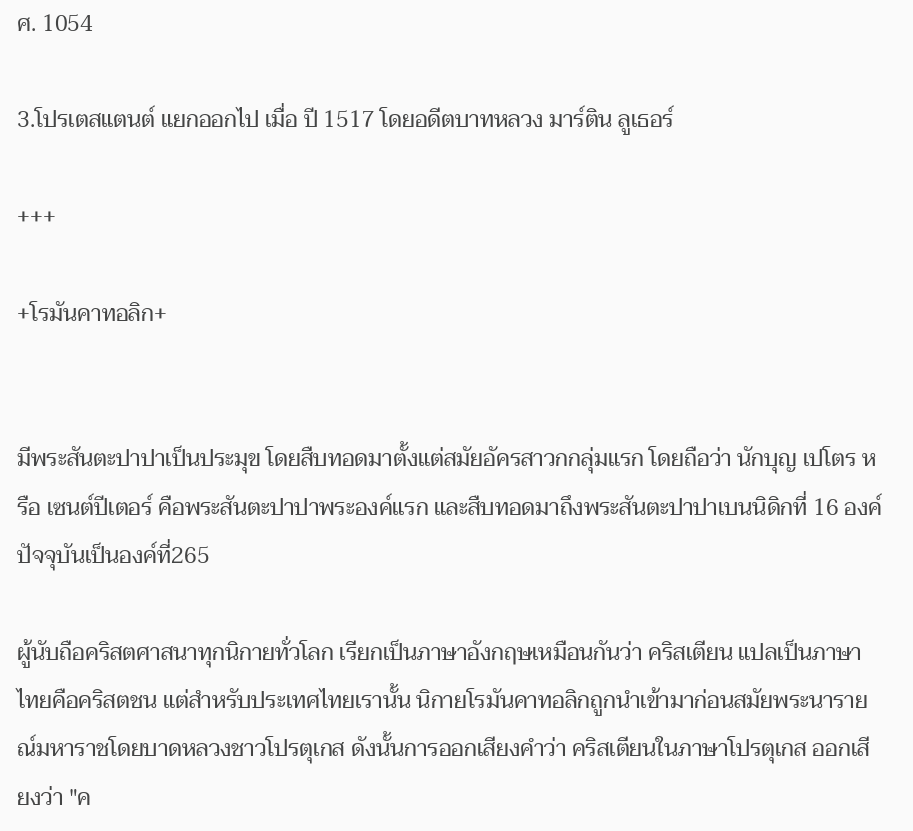ศ. 1054

3.โปรเตสแตนต์ แยกออกไป เมื่อ ปี 1517 โดยอดีตบาทหลวง มาร์ติน ลูเธอร์

+++

+โรมันคาทอลิก+


มีพระสันตะปาปาเป็นประมุข โดยสืบทอดมาตั้งแต่สมัยอัครสาวกกลุ่มแรก โดยถือว่า นักบุญ เปโตร หรือ เซนต์ปีเตอร์ คือพระสันตะปาปาพระองค์แรก และสืบทอดมาถึงพระสันตะปาปาเบนนิดิกที่ 16 องค์ปัจจุบันเป็นองค์ที่265

ผู้นับถือคริสตศาสนาทุกนิกายทั่วโลก เรียกเป็นภาษาอังกฤษเหมือนกันว่า คริสเตียน แปลเป็นภาษาไทยคือคริสตชน แต่สำหรับประเทศไทยเรานั้น นิกายโรมันคาทอลิกถูกนำเข้ามาก่อนสมัยพระนารายณ์มหาราชโดยบาดหลวงชาวโปรตุเกส ดังนั้นการออกเสียงคำว่า คริสเตียนในภาษาโปรตุเกส ออกเสียงว่า "ค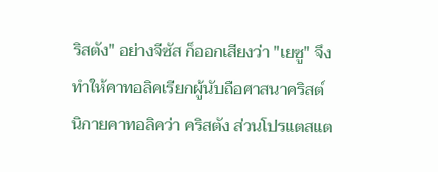ริสตัง" อย่างจีซัส ก็ออกเสียงว่า "เยซู" จึงทำให้คาทอลิคเรียกผู้นับถือศาสนาคริสต์นิกายคาทอลิคว่า คริสตัง ส่วนโปรแตสแต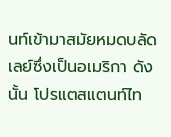นท์เข้ามาสมัยหมดบลัดเลย์ซึ่งเป็นอเมริกา ดังนั้น โปรแตสแตนท์ไท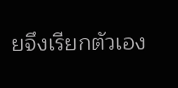ยจึงเรียกตัวเอง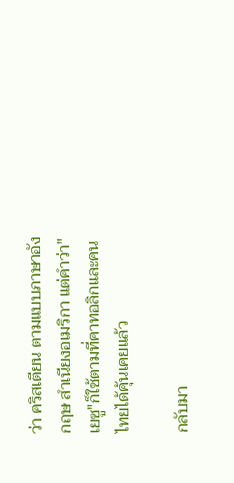ว่า คริสเตียน ตามแบบภาษาอังกฤษ สำเนียงอเมริกา แต่คำว่า"เยซู"ก็ใช้ตามที่คาทอลิกและคนไทยได้คุ้นเคยแล้ว

กลับมา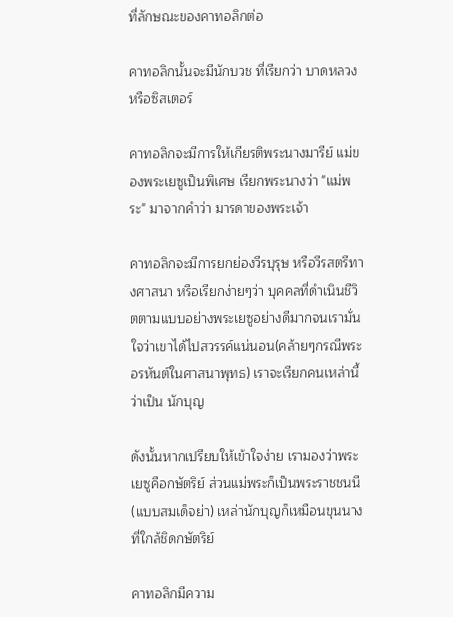ที่ลักษณะของคาทอลิกต่อ

คาทอลิกนั้นจะมีนักบวช ที่เรียกว่า บาดหลวง หรือซิสเตอร์

คาทอลิกจะมีการให้เกียรติพระนางมารีย์ แม่ของพระเยซูเป็นพิเศษ เรียกพระนางว่า "แม่พระ" มาจากคำว่า มารดาของพระเจ้า

คาทอลิกจะมีการยกย่องวีรบุรุษ หรือวีรสตรีทางศาสนา หรือเรียกง่ายๆว่า บุคคลที่ดำเนินชีวิตตามแบบอย่างพระเยซูอย่างดีมากจนเรามั่นใจว่าเขาได้ไปสวรรค์แน่นอน(คล้ายๆกรณีพระอรหันต์ในศาสนาพุทธ) เราจะเรียกคนเหล่านี้ ว่าเป็น นักบุญ

ดังนั้นหากเปรียบให้เข้าใจง่าย เรามองว่าพระเยซูคือกษัตริย์ ส่วนแม่พระก็เป็นพระราชชนนี(แบบสมเด็จย่า) เหล่านักบุญก็เหมือนขุนนาง ที่ใกล้ชิดกษัตริย์

คาทอลิกมีความ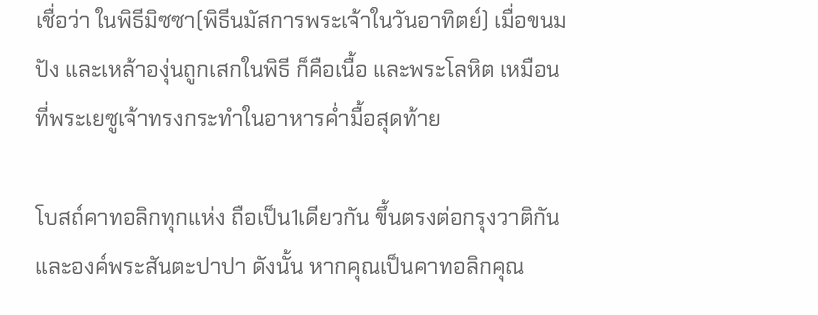เชื่อว่า ในพิธีมิซซา(พิธีนมัสการพระเจ้าในวันอาทิตย์) เมื่อขนมปัง และเหล้าองุ่นถูกเสกในพิธี ก็คือเนื้อ และพระโลหิต เหมือนที่พระเยซูเจ้าทรงกระทำในอาหารค่ำมื้อสุดท้าย

โบสถ์คาทอลิกทุกแห่ง ถือเป็น1เดียวกัน ขึ้นตรงต่อกรุงวาติกัน และองค์พระสันตะปาปา ดังนั้น หากคุณเป็นคาทอลิกคุณ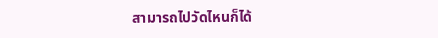สามารถไปวัดไหนก็ได้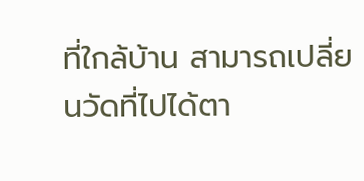ที่ใกล้บ้าน สามารถเปลี่ยนวัดที่ไปได้ตา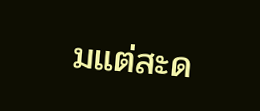มแต่สะด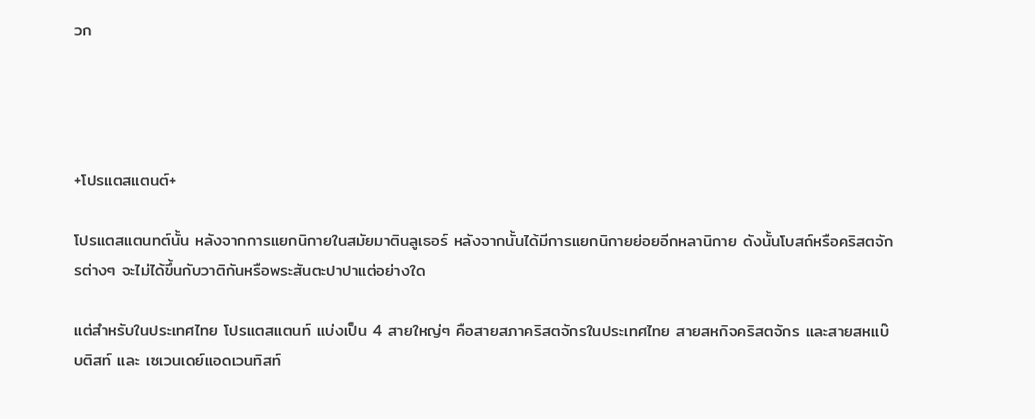วก




+โปรแตสแตนต์+

โปรแตสแตนทต์นั้น หลังจากการแยกนิกายในสมัยมาตินลูเธอร์ หลังจากนั้นได้มีการแยกนิกายย่อยอีกหลานิกาย ดังนั้นโบสถ์หรือคริสตจักรต่างๆ จะไม่ได้ขึ้นกับวาติกันหรือพระสันตะปาปาแต่อย่างใด

แต่สำหรับในประเทศไทย โปรแตสแตนท์ แบ่งเป็น 4 สายใหญ่ๆ คือสายสภาคริสตจักรในประเทศไทย สายสหกิจคริสตจักร และสายสหแบ๊บติสท์ และ เซเวนเดย์แอดเวนทิสท์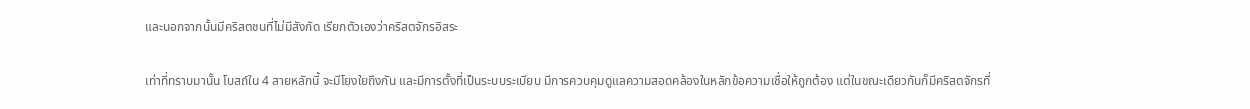และนอกจากนั้นมีคริสตชนที่ไม่มีสังกัด เรียกตัวเองว่าคริสตจักรอิสระ

เท่าที่ทราบมานั้น โบสถ์ใน 4 สายหลักนี้ จะมีโยงใยถึงกัน และมีการตั้งที่เป็นระบบระเบียบ มีการควบคุมดูแลความสอดคล้องในหลักข้อความเชื่อให้ถูกต้อง แต่ในขณะเดียวกันก็มีคริสตจักรที่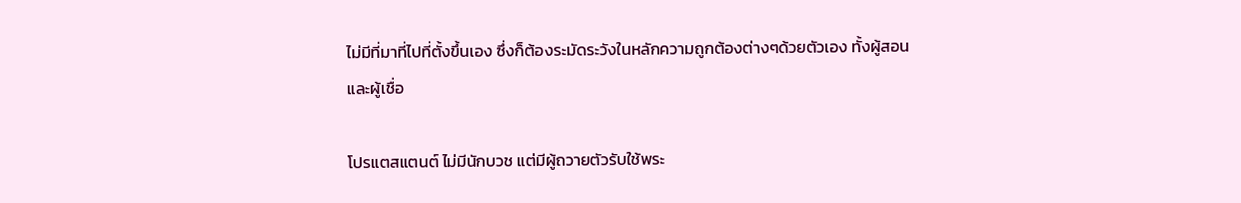ไม่มีที่มาที่ไปที่ตั้งขึ้นเอง ซึ่งก็ต้องระมัดระวังในหลักความถูกต้องต่างๆด้วยตัวเอง ทั้งผู้สอนและผู้เชื่อ

โปรแตสแตนต์ ไม่มีนักบวช แต่มีผู้ถวายตัวรับใช้พระ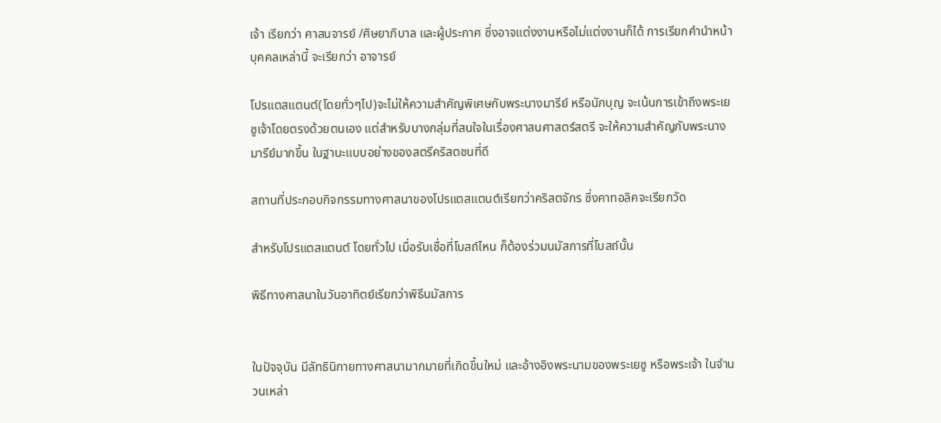เจ้า เรียกว่า ศาสนจารย์ /ศิษยาภิบาล และผู้ประกาศ ซึ่งอาจแต่งงานหรือไม่แต่งงานก็ได้ การเรียกคำนำหน้าบุคคลเหล่านี้ จะเรียกว่า อาจารย์

โปรแตสแตนต์(โดยทั่วๆไป)จะไม่ให้ความสำคัญพิเศษกับพระนางมารีย์ หรือนักบุญ จะเน้นการเข้าถึงพระเยซูเจ้าโดยตรงด้วยตนเอง แต่สำหรับบางกลุ่มที่สนใจในเรื่องศาสนศาสตร์สตรี จะให้ความสำคัญกับพระนางมารีย์มากขึ้น ในฐานะแบบอย่างของสตรีคริสตชนที่ดี

สถานที่ประกอบกิจกรรมทางศาสนาของโปรแตสแตนต์เรียกว่าคริสตจักร ซึ่งคาทอลิคจะเรียกวัด

สำหรับโปรแตสแตนต์ โดยทั่วไป เมื่อรับเชื่อที่โบสถ์ไหน ก็ต้องร่วมนมัสการที่โบสถ์นั้น

พิธีทางศาสนาในวันอาทิตย์เรียกว่าพิธีนมัสการ


ในปัจจุบัน มีลัทธินิกายทางศาสนามากมายที่เกิดขึ้นใหม่ และอ้างอิงพระนามของพระเยซู หรือพระเจ้า ในจำนวนเหล่า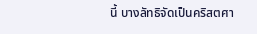นี้ บางลัทธิจัดเป็นคริสตศา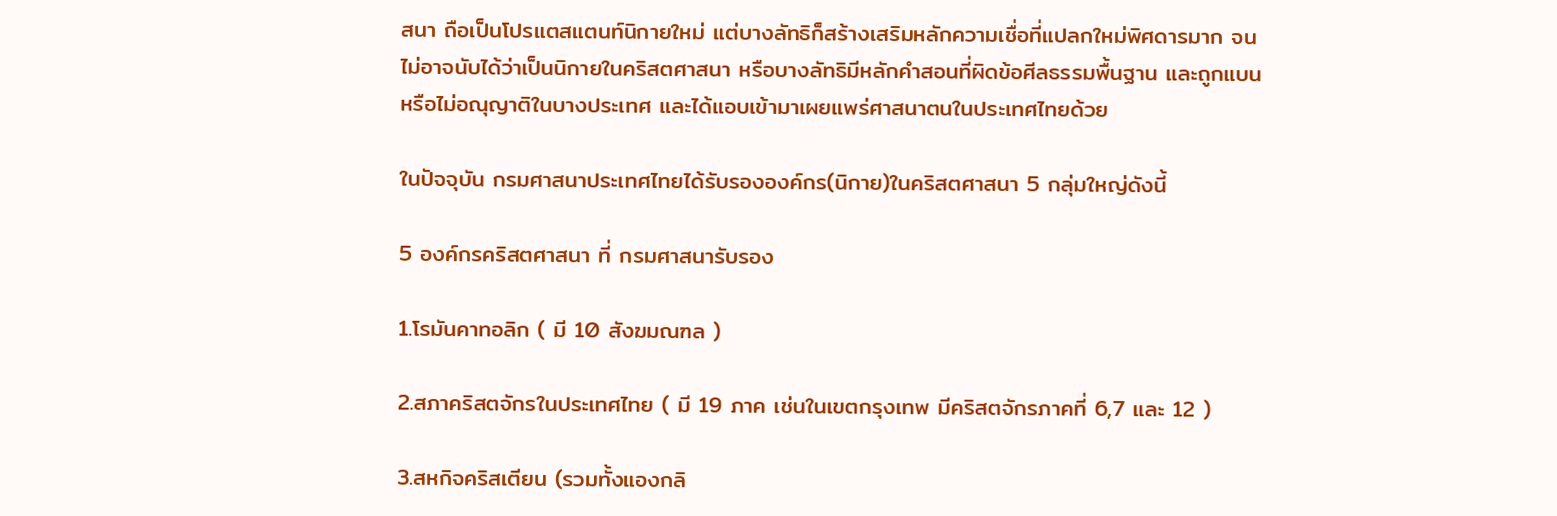สนา ถือเป็นโปรแตสแตนท์นิกายใหม่ แต่บางลัทธิก็สร้างเสริมหลักความเชื่อที่แปลกใหม่พิศดารมาก จนไม่อาจนับได้ว่าเป็นนิกายในคริสตศาสนา หรือบางลัทธิมีหลักคำสอนที่ผิดข้อศีลธรรมพื้นฐาน และถูกแบน หรือไม่อณุญาติในบางประเทศ และได้แอบเข้ามาเผยแพร่ศาสนาตนในประเทศไทยด้วย

ในปัจจุบัน กรมศาสนาประเทศไทยได้รับรององค์กร(นิกาย)ในคริสตศาสนา 5 กลุ่มใหญ่ดังนี้

5 องค์กรคริสตศาสนา ที่ กรมศาสนารับรอง

1.โรมันคาทอลิก ( มี 10 สังฆมณฑล )

2.สภาคริสตจักรในประเทศไทย ( มี 19 ภาค เช่นในเขตกรุงเทพ มีคริสตจักรภาคที่ 6,7 และ 12 )

3.สหกิจคริสเตียน (รวมทั้งแองกลิ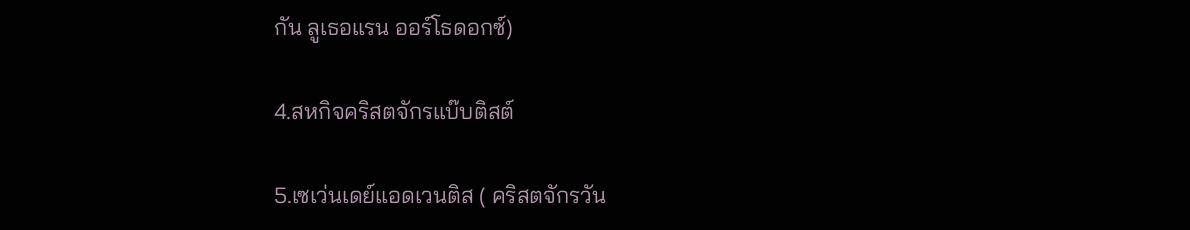กัน ลูเธอแรน ออร์โธดอกซ์)

4.สหกิจคริสตจักรแบ๊บติสต์

5.เซเว่นเดย์แอดเวนติส ( คริสตจักรวัน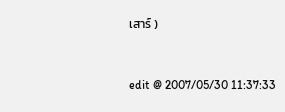เสาร์ )


edit @ 2007/05/30 11:37:33